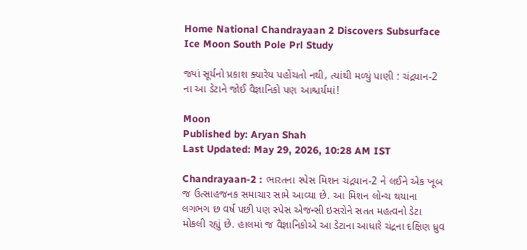Home National Chandrayaan 2 Discovers Subsurface Ice Moon South Pole Prl Study

જ્યાં સૂર્યનો પ્રકાશ ક્યારેય પહોંચતો નથી, ત્યાંથી મળ્યું પાણી : ચંદ્રયાન-2 ના આ ડેટાને જોઈ વૈજ્ઞાનિકો પણ આશ્ચર્યમાં!

Moon
Published by: Aryan Shah
Last Updated: May 29, 2026, 10:28 AM IST

Chandrayaan-2 : ભારતના સ્પેસ મિશન ચંદ્રયાન-2 ને લઈને એક ખૂબ જ ઉત્સાહજનક સમાચાર સામે આવ્યા છે. આ મિશન લોન્ચ થયાના લગભગ છ વર્ષ પછી પણ સ્પેસ એજન્સી ઇસરોને સતત મહત્વનો ડેટા મોકલી રહ્યું છે. હાલમાં જ વૈજ્ઞાનિકોએ આ ડેટાના આધારે ચંદ્રના દક્ષિણ ધ્રુવ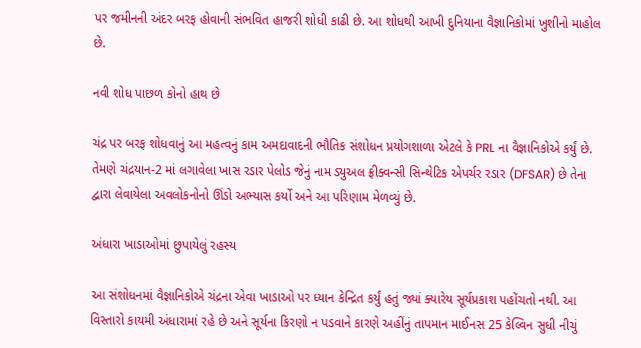પર જમીનની અંદર બરફ હોવાની સંભવિત હાજરી શોધી કાઢી છે. આ શોધથી આખી દુનિયાના વૈજ્ઞાનિકોમાં ખુશીનો માહોલ છે.

નવી શોધ પાછળ કોનો હાથ છે

ચંદ્ર પર બરફ શોધવાનું આ મહત્વનું કામ અમદાવાદની ભૌતિક સંશોધન પ્રયોગશાળા એટલે કે PRL ના વૈજ્ઞાનિકોએ કર્યું છે. તેમણે ચંદ્રયાન-2 માં લગાવેલા ખાસ રડાર પેલોડ જેનું નામ ડ્યુઅલ ફ્રીક્વન્સી સિન્થેટિક એપર્ચર રડાર (DFSAR) છે તેના દ્વારા લેવાયેલા અવલોકનોનો ઊંડો અભ્યાસ કર્યો અને આ પરિણામ મેળવ્યું છે.

અંધારા ખાડાઓમાં છુપાયેલું રહસ્ય

આ સંશોધનમાં વૈજ્ઞાનિકોએ ચંદ્રના એવા ખાડાઓ પર ધ્યાન કેન્દ્રિત કર્યું હતું જ્યાં ક્યારેય સૂર્યપ્રકાશ પહોંચતો નથી. આ વિસ્તારો કાયમી અંધારામાં રહે છે અને સૂર્યના કિરણો ન પડવાને કારણે અહીંનું તાપમાન માઈનસ 25 કેલ્વિન સુધી નીચું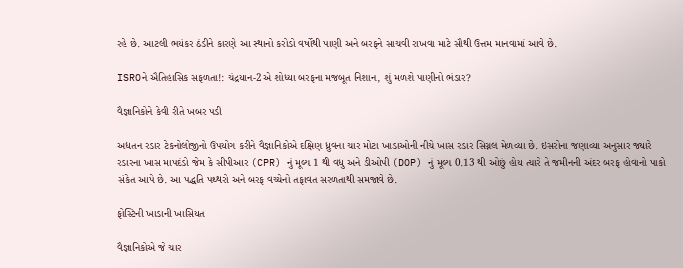રહે છે. આટલી ભયંકર ઠંડીને કારણે આ સ્થાનો કરોડો વર્ષોથી પાણી અને બરફને સાચવી રાખવા માટે સૌથી ઉત્તમ માનવામાં આવે છે.

ISROને ઐતિહાસિક સફળતા!: ચંદ્રયાન-2એ શોધ્યા બરફના મજબૂત નિશાન, શું મળશે પાણીનો ભંડાર?

વૈજ્ઞાનિકોને કેવી રીતે ખબર પડી

અદ્યતન રડાર ટેકનોલોજીનો ઉપયોગ કરીને વૈજ્ઞાનિકોએ દક્ષિણ ધ્રુવના ચાર મોટા ખાડાઓની નીચે ખાસ રડાર સિગ્નલ મેળવ્યા છે. ઇસરોના જણાવ્યા અનુસાર જ્યારે રડારના ખાસ માપદંડો જેમ કે સીપીઆર (CPR) નું મૂલ્ય 1 થી વધુ અને ડીઓપી (DOP) નું મૂલ્ય 0.13 થી ઓછું હોય ત્યારે તે જમીનની અંદર બરફ હોવાનો પાકો સંકેત આપે છે. આ પદ્ધતિ પથ્થરો અને બરફ વચ્ચેનો તફાવત સરળતાથી સમજાવે છે.

ફોસ્ટિની ખાડાની ખાસિયત

વૈજ્ઞાનિકોએ જે ચાર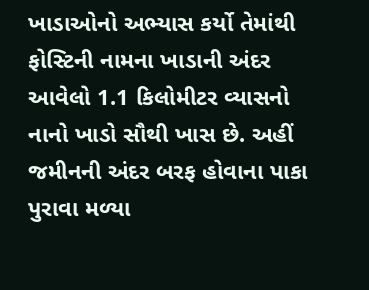ખાડાઓનો અભ્યાસ કર્યો તેમાંથી ફોસ્ટિની નામના ખાડાની અંદર આવેલો 1.1 કિલોમીટર વ્યાસનો નાનો ખાડો સૌથી ખાસ છે. અહીં જમીનની અંદર બરફ હોવાના પાકા પુરાવા મળ્યા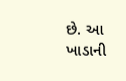છે. આ ખાડાની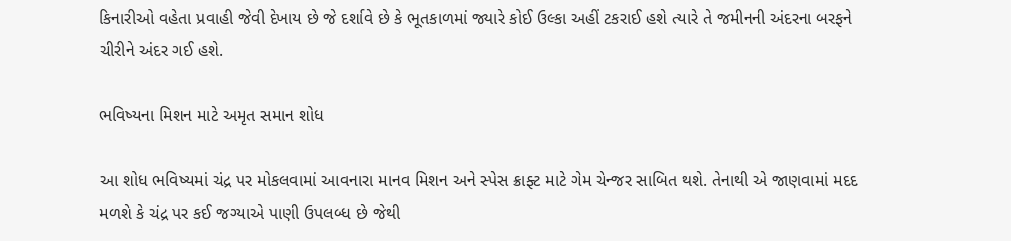કિનારીઓ વહેતા પ્રવાહી જેવી દેખાય છે જે દર્શાવે છે કે ભૂતકાળમાં જ્યારે કોઈ ઉલ્કા અહીં ટકરાઈ હશે ત્યારે તે જમીનની અંદરના બરફને ચીરીને અંદર ગઈ હશે.

ભવિષ્યના મિશન માટે અમૃત સમાન શોધ

આ શોધ ભવિષ્યમાં ચંદ્ર પર મોકલવામાં આવનારા માનવ મિશન અને સ્પેસ ક્રાફ્ટ માટે ગેમ ચેન્જર સાબિત થશે. તેનાથી એ જાણવામાં મદદ મળશે કે ચંદ્ર પર કઈ જગ્યાએ પાણી ઉપલબ્ધ છે જેથી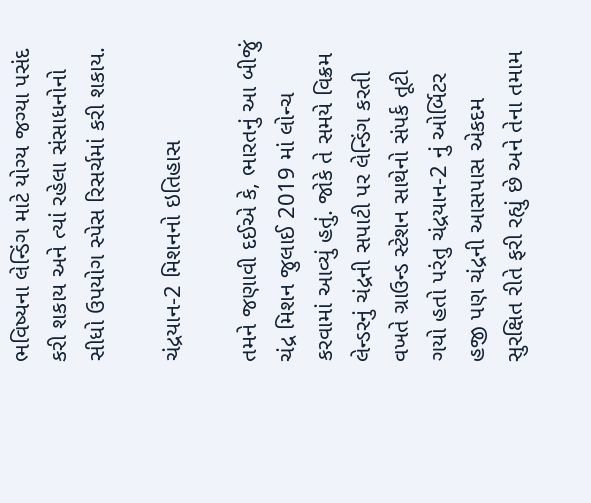ભવિષ્યના લેન્ડિંગ માટે યોગ્ય જગ્યા પસંદ કરી શકાય અને ત્યાં રહેલા સંસાધનોનો સીધો ઉપયોગ સ્પેસ રિસર્ચમાં કરી શકાય.

ચંદ્રયાન-2 મિશનનો ઇતિહાસ

તમને જણાવી દઈએ કે, ભારતનું આ બીજું ચંદ્ર મિશન જુલાઈ 2019 માં લોન્ચ કરવામાં આવ્યું હતું. જોકે તે સમયે વિક્રમ લેન્ડરનું ચંદ્રની સપાટી પર લેન્ડિંગ કરતી વખતે ગ્રાઉન્ડ સ્ટેશન સાથેનો સંપર્ક તૂટી ગયો હતો પરંતુ ચંદ્રયાન-2 નું ઓર્બિટર હજી પણ ચંદ્રની આસપાસ એકદમ સુરક્ષિત રીતે ફરી રહ્યું છે અને તેના તમામ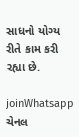સાધનો યોગ્ય રીતે કામ કરી રહ્યા છે.

joinWhatsapp ચેનલ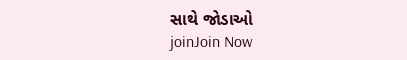સાથે જોડાઓ
joinJoin Now